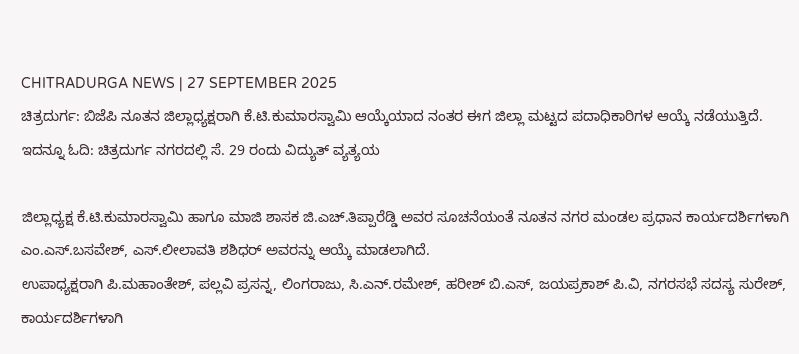CHITRADURGA NEWS | 27 SEPTEMBER 2025
ಚಿತ್ರದುರ್ಗ: ಬಿಜೆಪಿ ನೂತನ ಜಿಲ್ಲಾಧ್ಯಕ್ಷರಾಗಿ ಕೆ.ಟಿ.ಕುಮಾರಸ್ವಾಮಿ ಆಯ್ಕೆಯಾದ ನಂತರ ಈಗ ಜಿಲ್ಲಾ ಮಟ್ಟದ ಪದಾಧಿಕಾರಿಗಳ ಆಯ್ಕೆ ನಡೆಯುತ್ತಿದೆ.
ಇದನ್ನೂ ಓದಿ: ಚಿತ್ರದುರ್ಗ ನಗರದಲ್ಲಿ ಸೆ. 29 ರಂದು ವಿದ್ಯುತ್ ವ್ಯತ್ಯಯ

ಜಿಲ್ಲಾಧ್ಯಕ್ಷ ಕೆ.ಟಿ.ಕುಮಾರಸ್ವಾಮಿ ಹಾಗೂ ಮಾಜಿ ಶಾಸಕ ಜಿ.ಎಚ್.ತಿಪ್ಪಾರೆಡ್ಡಿ ಅವರ ಸೂಚನೆಯಂತೆ ನೂತನ ನಗರ ಮಂಡಲ ಪ್ರಧಾನ ಕಾರ್ಯದರ್ಶಿಗಳಾಗಿ ಎಂ.ಎಸ್.ಬಸವೇಶ್, ಎಸ್.ಲೀಲಾವತಿ ಶಶಿಧರ್ ಅವರನ್ನು ಆಯ್ಕೆ ಮಾಡಲಾಗಿದೆ.
ಉಪಾಧ್ಯಕ್ಷರಾಗಿ ಪಿ.ಮಹಾಂತೇಶ್, ಪಲ್ಲವಿ ಪ್ರಸನ್ನ, ಲಿಂಗರಾಜು, ಸಿ.ಎನ್.ರಮೇಶ್, ಹರೀಶ್ ಬಿ.ಎಸ್, ಜಯಪ್ರಕಾಶ್ ಪಿ.ವಿ, ನಗರಸಭೆ ಸದಸ್ಯ ಸುರೇಶ್, ಕಾರ್ಯದರ್ಶಿಗಳಾಗಿ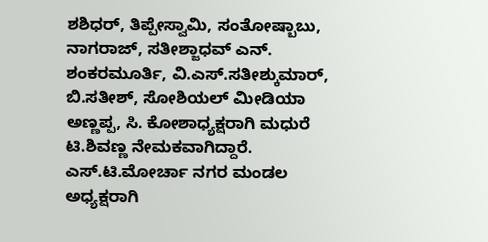ಶಶಿಧರ್, ತಿಪ್ಪೇಸ್ವಾಮಿ, ಸಂತೋಷ್ಬಾಬು, ನಾಗರಾಜ್, ಸತೀಶ್ಜಾಧವ್ ಎನ್. ಶಂಕರಮೂರ್ತಿ, ವಿ.ಎಸ್.ಸತೀಶ್ಕುಮಾರ್, ಬಿ.ಸತೀಶ್, ಸೋಶಿಯಲ್ ಮೀಡಿಯಾ ಅಣ್ಣಪ್ಪ, ಸಿ. ಕೋಶಾಧ್ಯಕ್ಷರಾಗಿ ಮಧುರೆ ಟಿ.ಶಿವಣ್ಣ ನೇಮಕವಾಗಿದ್ದಾರೆ.
ಎಸ್.ಟಿ.ಮೋರ್ಚಾ ನಗರ ಮಂಡಲ ಅಧ್ಯಕ್ಷರಾಗಿ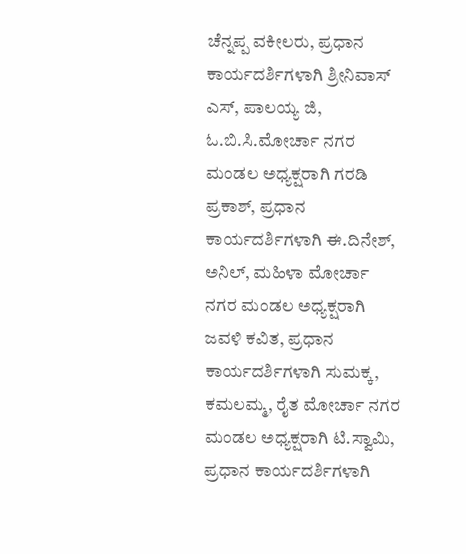ಚೆನ್ನಪ್ಪ ವಕೀಲರು, ಪ್ರಧಾನ ಕಾರ್ಯದರ್ಶಿಗಳಾಗಿ ಶ್ರೀನಿವಾಸ್ ಎಸ್, ಪಾಲಯ್ಯ ಜಿ, ಓ.ಬಿ.ಸಿ.ಮೋರ್ಚಾ ನಗರ ಮಂಡಲ ಅಧ್ಯಕ್ಷರಾಗಿ ಗರಡಿ ಪ್ರಕಾಶ್, ಪ್ರಧಾನ ಕಾರ್ಯದರ್ಶಿಗಳಾಗಿ ಈ.ದಿನೇಶ್, ಅನಿಲ್, ಮಹಿಳಾ ಮೋರ್ಚಾ ನಗರ ಮಂಡಲ ಅಧ್ಯಕ್ಷರಾಗಿ ಜವಳಿ ಕವಿತ, ಪ್ರಧಾನ ಕಾರ್ಯದರ್ಶಿಗಳಾಗಿ ಸುಮಕ್ಕ, ಕಮಲಮ್ಮ, ರೈತ ಮೋರ್ಚಾ ನಗರ ಮಂಡಲ ಅಧ್ಯಕ್ಷರಾಗಿ ಟಿ.ಸ್ವಾಮಿ, ಪ್ರಧಾನ ಕಾರ್ಯದರ್ಶಿಗಳಾಗಿ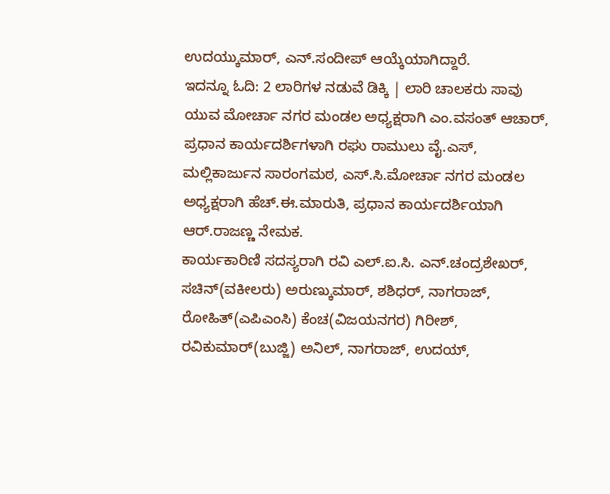ಉದಯ್ಕುಮಾರ್, ಎನ್.ಸಂದೀಪ್ ಆಯ್ಕೆಯಾಗಿದ್ದಾರೆ.
ಇದನ್ನೂ ಓದಿ: 2 ಲಾರಿಗಳ ನಡುವೆ ಡಿಕ್ಕಿ | ಲಾರಿ ಚಾಲಕರು ಸಾವು
ಯುವ ಮೋರ್ಚಾ ನಗರ ಮಂಡಲ ಅಧ್ಯಕ್ಷರಾಗಿ ಎಂ.ವಸಂತ್ ಆಚಾರ್, ಪ್ರಧಾನ ಕಾರ್ಯದರ್ಶಿಗಳಾಗಿ ರಘು ರಾಮುಲು ವೈ.ಎಸ್, ಮಲ್ಲಿಕಾರ್ಜುನ ಸಾರಂಗಮಠ, ಎಸ್.ಸಿ.ಮೋರ್ಚಾ ನಗರ ಮಂಡಲ ಅಧ್ಯಕ್ಷರಾಗಿ ಹೆಚ್.ಈ.ಮಾರುತಿ, ಪ್ರಧಾನ ಕಾರ್ಯದರ್ಶಿಯಾಗಿ ಆರ್.ರಾಜಣ್ಣ ನೇಮಕ.
ಕಾರ್ಯಕಾರಿಣಿ ಸದಸ್ಯರಾಗಿ ರವಿ ಎಲ್.ಐ.ಸಿ. ಎನ್.ಚಂದ್ರಶೇಖರ್, ಸಚಿನ್(ವಕೀಲರು) ಅರುಣ್ಕುಮಾರ್, ಶಶಿಧರ್, ನಾಗರಾಜ್, ರೋಹಿತ್(ಎಪಿಎಂಸಿ) ಕೆಂಚ(ವಿಜಯನಗರ) ಗಿರೀಶ್, ರವಿಕುಮಾರ್(ಬುಜ್ಜಿ) ಅನಿಲ್, ನಾಗರಾಜ್, ಉದಯ್,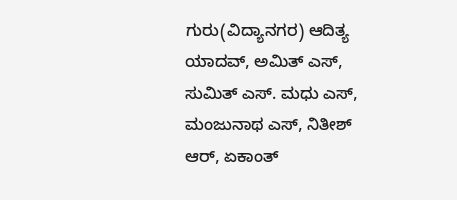ಗುರು(ವಿದ್ಯಾನಗರ) ಆದಿತ್ಯ ಯಾದವ್, ಅಮಿತ್ ಎಸ್, ಸುಮಿತ್ ಎಸ್. ಮಧು ಎಸ್, ಮಂಜುನಾಥ ಎಸ್, ನಿತೀಶ್ ಆರ್, ಏಕಾಂತ್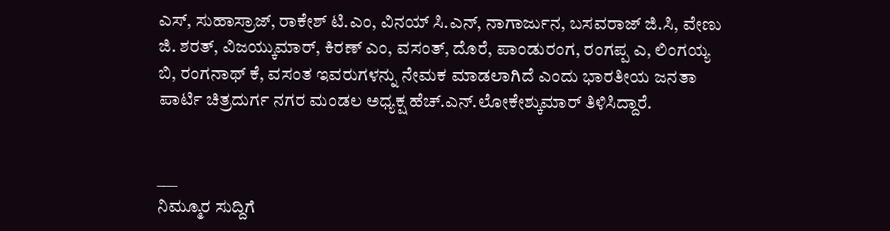ಎಸ್, ಸುಹಾಸ್ರಾಜ್, ರಾಕೇಶ್ ಟಿ.ಎಂ, ವಿನಯ್ ಸಿ.ಎನ್, ನಾಗಾರ್ಜುನ, ಬಸವರಾಜ್ ಜಿ.ಸಿ, ವೇಣು ಜಿ. ಶರತ್, ವಿಜಯ್ಕುಮಾರ್, ಕಿರಣ್ ಎಂ, ವಸಂತ್, ದೊರೆ, ಪಾಂಡುರಂಗ, ರಂಗಪ್ಪ ಎ, ಲಿಂಗಯ್ಯ ಬಿ, ರಂಗನಾಥ್ ಕೆ, ವಸಂತ ಇವರುಗಳನ್ನು ನೇಮಕ ಮಾಡಲಾಗಿದೆ ಎಂದು ಭಾರತೀಯ ಜನತಾ ಪಾರ್ಟಿ ಚಿತ್ರದುರ್ಗ ನಗರ ಮಂಡಲ ಅಧ್ಯಕ್ಷ ಹೆಚ್.ಎನ್.ಲೋಕೇಶ್ಕುಮಾರ್ ತಿಳಿಸಿದ್ದಾರೆ.


___
ನಿಮ್ಮೂರ ಸುದ್ದಿಗೆ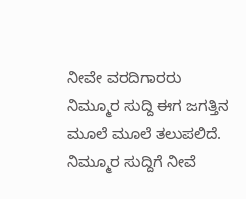ನೀವೇ ವರದಿಗಾರರು
ನಿಮ್ಮೂರ ಸುದ್ದಿ ಈಗ ಜಗತ್ತಿನ ಮೂಲೆ ಮೂಲೆ ತಲುಪಲಿದೆ. ನಿಮ್ಮೂರ ಸುದ್ದಿಗೆ ನೀವೆ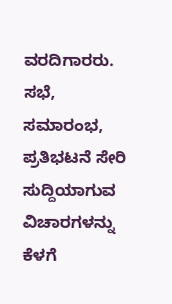ವರದಿಗಾರರು. ಸಭೆ, ಸಮಾರಂಭ, ಪ್ರತಿಭಟನೆ ಸೇರಿ ಸುದ್ದಿಯಾಗುವ ವಿಚಾರಗಳನ್ನು ಕೆಳಗೆ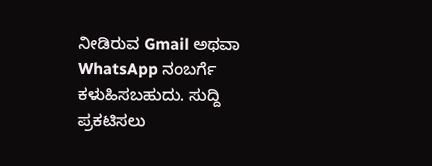ನೀಡಿರುವ Gmail ಅಥವಾ WhatsApp ನಂಬರ್ಗೆ ಕಳುಹಿಸಬಹುದು. ಸುದ್ದಿ ಪ್ರಕಟಿಸಲು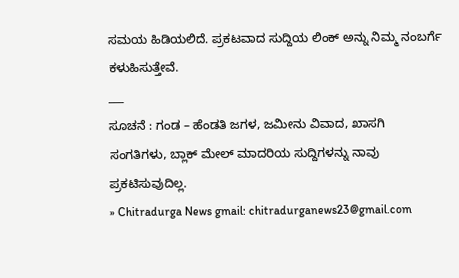ಸಮಯ ಹಿಡಿಯಲಿದೆ. ಪ್ರಕಟವಾದ ಸುದ್ದಿಯ ಲಿಂಕ್ ಅನ್ನು ನಿಮ್ಮ ನಂಬರ್ಗೆ ಕಳುಹಿಸುತ್ತೇವೆ.
___
ಸೂಚನೆ : ಗಂಡ – ಹೆಂಡತಿ ಜಗಳ, ಜಮೀನು ವಿವಾದ, ಖಾಸಗಿ ಸಂಗತಿಗಳು, ಬ್ಲಾಕ್ ಮೇಲ್ ಮಾದರಿಯ ಸುದ್ದಿಗಳನ್ನು ನಾವು ಪ್ರಕಟಿಸುವುದಿಲ್ಲ.
» Chitradurga News gmail: chitradurganews23@gmail.com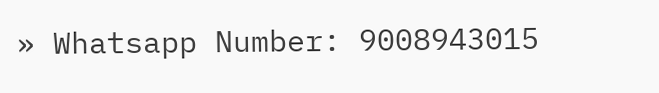» Whatsapp Number: 9008943015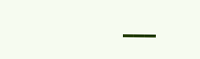___